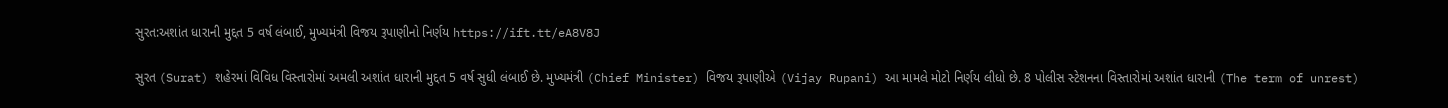સુરત:અશાંત ધારાની મુદ્દત 5 વર્ષ લંબાઈ, મુખ્યમંત્રી વિજય રૂપાણીનો નિર્ણય https://ift.tt/eA8V8J

સુરત (Surat) શહેરમાં વિવિધ વિસ્તારોમાં અમલી અશાંત ધારાની મુદ્દત 5 વર્ષ સુધી લંબાઈ છે. મુખ્યમંત્રી (Chief Minister) વિજય રૂપાણીએ (Vijay Rupani) આ મામલે મોટો નિર્ણય લીધો છે. 8 પોલીસ સ્ટેશનના વિસ્તારોમાં અશાંત ધારાની (The term of unrest)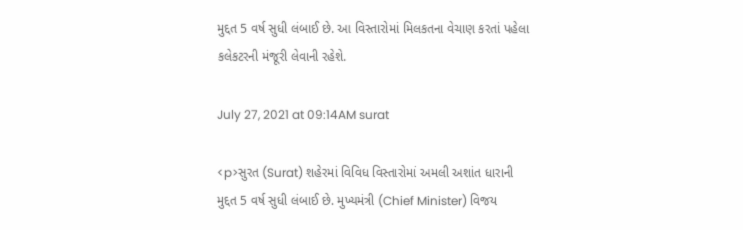મુદ્દત 5 વર્ષ સુધી લંબાઈ છે. આ વિસ્તારોમાં મિલકતના વેચાણ કરતાં પહેલા કલેકટરની મંજૂરી લેવાની રહેશે.

July 27, 2021 at 09:14AM surat

<p>સુરત (Surat) શહેરમાં વિવિધ વિસ્તારોમાં અમલી અશાંત ધારાની મુદ્દત 5 વર્ષ સુધી લંબાઈ છે. મુખ્યમંત્રી (Chief Minister) વિજય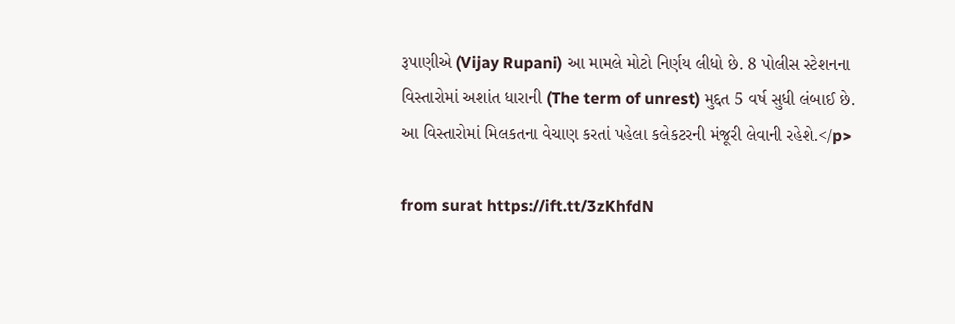રૂપાણીએ (Vijay Rupani) આ મામલે મોટો નિર્ણય લીધો છે. 8 પોલીસ સ્ટેશનના વિસ્તારોમાં અશાંત ધારાની (The term of unrest) મુદ્દત 5 વર્ષ સુધી લંબાઈ છે. આ વિસ્તારોમાં મિલકતના વેચાણ કરતાં પહેલા કલેકટરની મંજૂરી લેવાની રહેશે.</p>

from surat https://ift.tt/3zKhfdN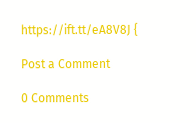https://ift.tt/eA8V8J {

Post a Comment

0 Comments